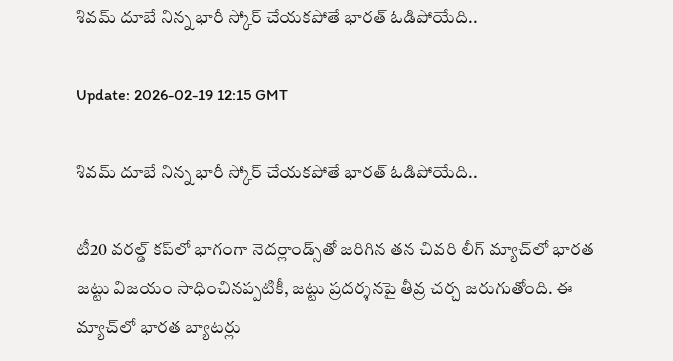శివమ్ దూబే నిన్న భారీ స్కోర్ చేయకపోతే భారత్ ఓడిపోయేది..

Update: 2026-02-19 12:15 GMT

శివమ్ దూబే నిన్న భారీ స్కోర్ చేయకపోతే భారత్ ఓడిపోయేది..

టీ20 వరల్డ్ కప్‌లో భాగంగా నెదర్లాండ్స్‌తో జరిగిన తన చివరి లీగ్ మ్యాచ్‌లో భారత జట్టు విజయం సాధించినప్పటికీ, జట్టు ప్రదర్శనపై తీవ్ర చర్చ జరుగుతోంది. ఈ మ్యాచ్‌లో భారత బ్యాటర్లు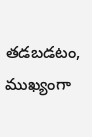తడబడటం, ముఖ్యంగా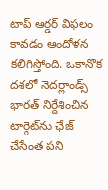టాప్ ఆర్డర్ విఫలం కావడం ఆందోళన కలిగిస్తోంది. ఒకానొక దశలో నెదర్లాండ్స్ భారత్ నిర్దేశించిన టార్గెట్‌ను ఛేజ్ చేసేంత పని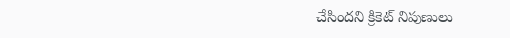చేసిందని క్రికెట్ నిపుణులు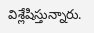విశ్లేషిస్తున్నారు.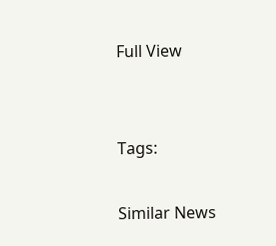Full View


Tags:

Similar News